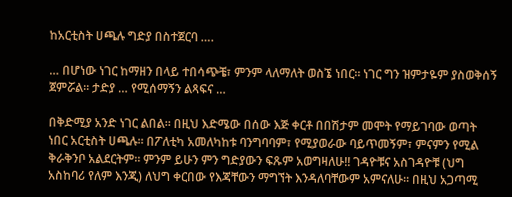ከአርቲስት ሀጫሉ ግድያ በስተጀርባ ….

… በሆነው ነገር ከማዘን በላይ ተበሳጭቼ፣ ምንም ላለማለት ወስኜ ነበር። ነገር ግን ዝምታዬም ያስወቅሰኝ ጀምሯል። ታድያ … የሚሰማኝን ልጻፍና …

በቅድሚያ አንድ ነገር ልበል። በዚህ እድሜው በሰው እጅ ቀርቶ በበሽታም መሞት የማይገባው ወጣት ነበር አርቲስት ሀጫሉ። በፖለቲካ አመለካከቱ ባንግባባም፣ የሚያወራው ባይጥመኝም፣ ምናምን የሚል ቅራቅንቦ አልደርትም። ምንም ይሁን ምን ግድያውን ፍጹም አወግዛለሁ!! ገዳዮቹና አስገዳዮቹ (ህግ አስከባሪ የለም እንጂ) ለህግ ቀርበው የእጃቸውን ማግኘት እንዳለባቸውም አምናለሁ። በዚህ አጋጣሚ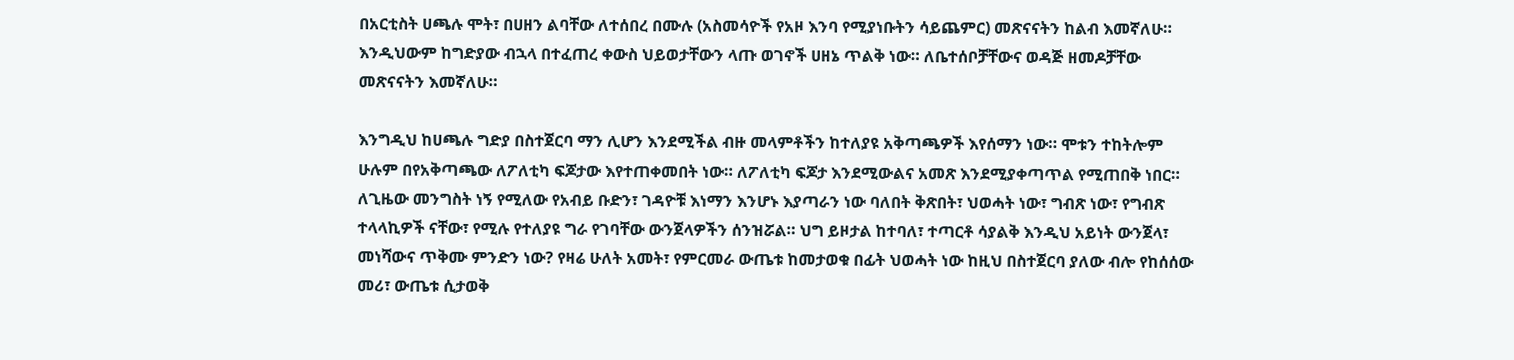በአርቲስት ሀጫሉ ሞት፣ በሀዘን ልባቸው ለተሰበረ በሙሉ (አስመሳዮች የአዞ እንባ የሚያነቡትን ሳይጨምር) መጽናናትን ከልብ እመኛለሁ። እንዲህውም ከግድያው ብኋላ በተፈጠረ ቀውስ ህይወታቸውን ላጡ ወገኖች ሀዘኔ ጥልቅ ነው። ለቤተሰቦቻቸውና ወዳጅ ዘመዶቻቸው መጽናናትን እመኛለሁ።

እንግዲህ ከሀጫሉ ግድያ በስተጀርባ ማን ሊሆን እንደሚችል ብዙ መላምቶችን ከተለያዩ አቅጣጫዎች እየሰማን ነው። ሞቱን ተከትሎም ሁሉም በየአቅጣጫው ለፖለቲካ ፍጆታው እየተጠቀመበት ነው። ለፖለቲካ ፍጆታ እንደሚውልና አመጽ እንደሚያቀጣጥል የሚጠበቅ ነበር። ለጊዜው መንግስት ነኝ የሚለው የአብይ ቡድን፣ ገዳዮቹ እነማን እንሆኑ እያጣራን ነው ባለበት ቅጽበት፣ ህወሓት ነው፣ ግብጽ ነው፣ የግብጽ ተላላኪዎች ናቸው፣ የሚሉ የተለያዩ ግራ የገባቸው ውንጀላዎችን ሰንዝሯል። ህግ ይዞታል ከተባለ፣ ተጣርቶ ሳያልቅ እንዲህ አይነት ውንጀላ፣ መነሻውና ጥቅሙ ምንድን ነው? የዛሬ ሁለት አመት፣ የምርመራ ውጤቱ ከመታወቁ በፊት ህወሓት ነው ከዚህ በስተጀርባ ያለው ብሎ የከሰሰው መሪ፣ ውጤቱ ሲታወቅ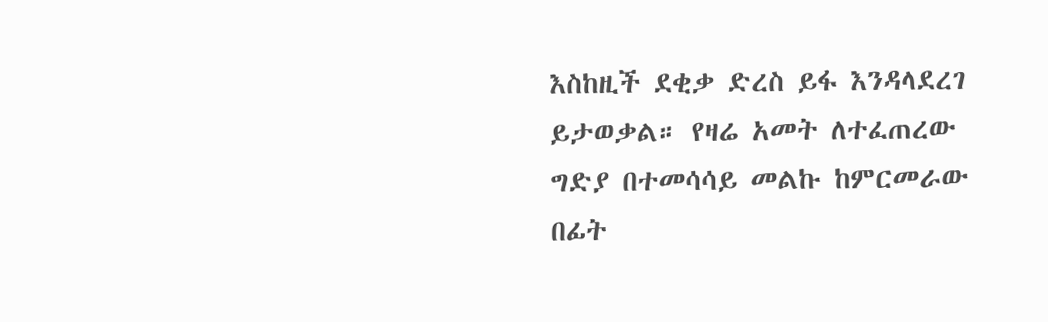እስከዚች ደቂቃ ድረስ ይፋ እንዳላደረገ ይታወቃል። የዛሬ አመት ለተፈጠረው ግድያ በተመሳሳይ መልኩ ከምርመራው በፊት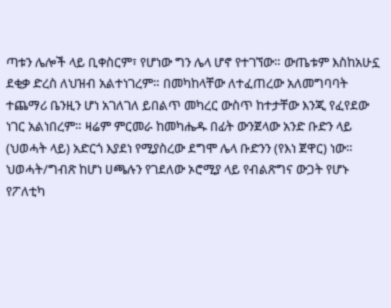ጣቱን ሌሎች ላይ ቢቀስርም፣ የሆነው ግን ሌላ ሆኖ የተገኘው። ውጤቱም እስከአሁኗ ደቂቃ ድረስ ለህዝብ አልተነገረም። በመካከላቸው ለተፈጠረው አለመግባባት ተጨማሪ ቤንዚን ሆነ አገለገለ ይበልጥ መካረር ውስጥ ከተታቸው እንጂ የፈየደው ነገር አልነበረም። ዛሬም ምርመራ ከመካሔዱ በፊት ውንጀላው አንድ ቡድን ላይ (ህወሓት ላይ) አድርጎ እያደነ የሚያስረው ደግሞ ሌላ ቡድንን (የእነ ጀዋር) ነው። ህወሓት/ግብጽ ከሆነ ሀጫሉን የገደለው ኦሮሚያ ላይ የብልጽግና ውጋት የሆኑ የፖለቲካ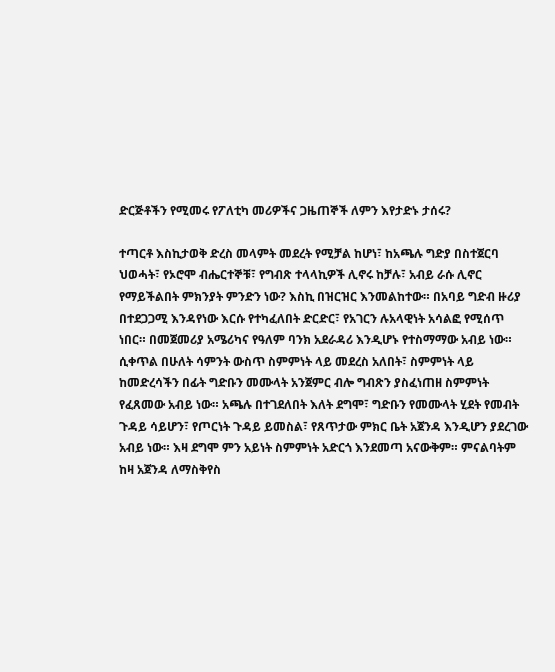ድርጅቶችን የሚመሩ የፖለቲካ መሪዎችና ጋዜጠኞች ለምን እየታድኑ ታሰሩ?

ተጣርቶ እስኪታወቅ ድረስ መላምት መደረት የሚቻል ከሆነ፣ ከአጫሉ ግድያ በስተጀርባ ህወሓት፣ የኦሮሞ ብሔርተኞቹ፣ የግብጽ ተላላኪዎች ሊኖሩ ከቻሉ፣ አብይ ራሱ ሊኖር የማይችልበት ምክንያት ምንድን ነው? እስኪ በዝርዝር እንመልከተው። በአባይ ግድብ ዙሪያ በተደጋጋሚ እንዳየነው እርሱ የተካፈለበት ድርድር፣ የአገርን ሉአላዊነት አሳልፎ የሚሰጥ ነበር። በመጀመሪያ አሜሪካና የዓለም ባንክ አደራዳሪ እንዲሆኑ የተስማማው አብይ ነው። ሲቀጥል በሁለት ሳምንት ውስጥ ስምምነት ላይ መደረስ አለበት፣ ስምምነት ላይ ከመድረሳችን በፊት ግድቡን መሙላት አንጀምር ብሎ ግብጽን ያስፈነጠዘ ስምምነት የፈጸመው አብይ ነው። አጫሉ በተገደለበት እለት ደግሞ፣ ግድቡን የመሙላት ሂደት የመብት ጉዳይ ሳይሆን፣ የጦርነት ጉዳይ ይመስል፣ የጸጥታው ምክር ቤት አጀንዳ እንዲሆን ያደረገው አብይ ነው። እዛ ደግሞ ምን አይነት ስምምነት አድርጎ እንደመጣ አናውቅም። ምናልባትም ከዛ አጀንዳ ለማስቅየስ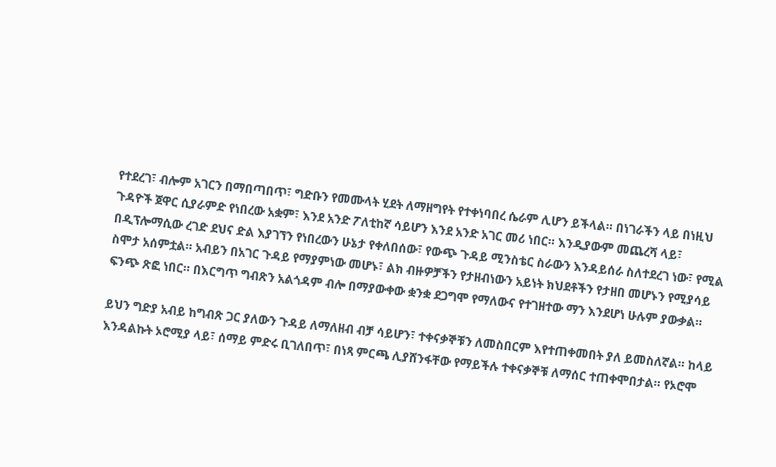የተደረገ፣ ብሎም አገርን በማበጣበጥ፣ ግድቡን የመሙላት ሂደት ለማዘግየት የተቀነባበረ ሴራም ሊሆን ይችላል። በነገራችን ላይ በነዚህ ጉዳዮች ጀዋር ሲያራምድ የነበረው አቋም፣ እንደ አንድ ፖለቲከኛ ሳይሆን እንደ አንድ አገር መሪ ነበር። እንዲያውም መጨረሻ ላይ፣ በዲፕሎማሲው ረገድ ደህና ድል እያገኘን የነበረውን ሁኔታ የቀለበሰው፣ የውጭ ጉዳይ ሚንስቴር ስራውን እንዳይሰራ ስለተደረገ ነው፣ የሚል ስሞታ አሰምቷል። አብይን በአገር ጉዳይ የማያምነው መሆኑ፣ ልክ ብዙዎቻችን የታዘብነውን አይነት ክህደቶችን የታዘበ መሆኑን የሚያሳይ ፍንጭ ጽፎ ነበር። በእርግጥ ግብጽን አልጎዳም ብሎ በማያውቀው ቋንቋ ደጋግሞ የማለውና የተገዘተው ማን እንደሆነ ሁሉም ያውቃል።

ይህን ግድያ አብይ ከግብጽ ጋር ያለውን ጉዳይ ለማለዘብ ብቻ ሳይሆን፣ ተቀናቃኞቹን ለመስበርም እየተጠቀመበት ያለ ይመስለኛል። ከላይ እንዳልኩት ኦሮሚያ ላይ፣ ሰማይ ምድሩ ቢገለበጥ፣ በነጻ ምርጫ ሊያሸንፋቸው የማይችሉ ተቀናቃኞቹ ለማሰር ተጠቀሞበታል። የኦሮሞ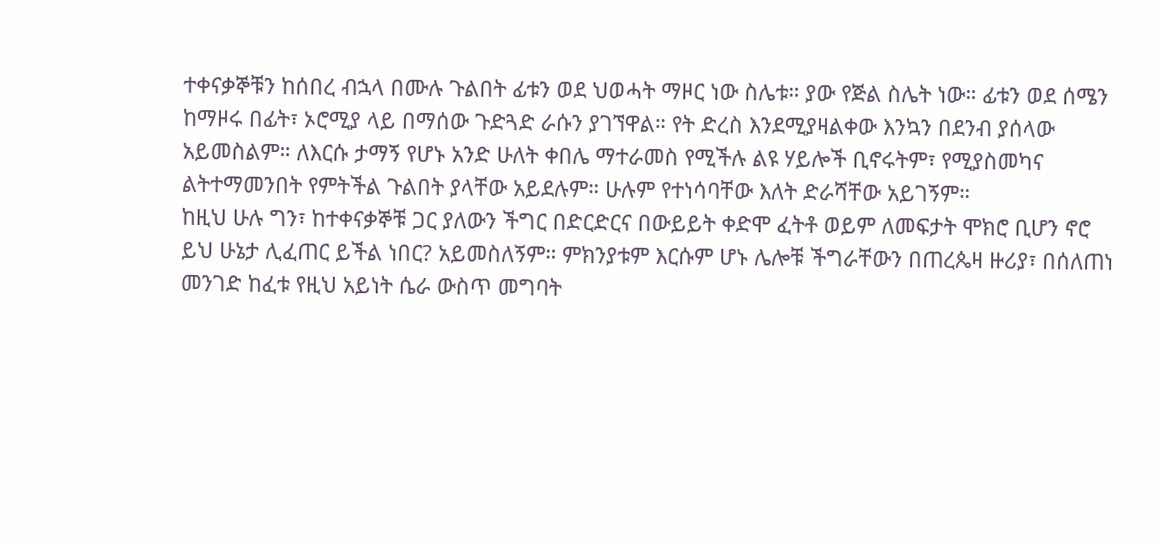ተቀናቃኞቹን ከሰበረ ብኋላ በሙሉ ጉልበት ፊቱን ወደ ህወሓት ማዞር ነው ስሌቱ። ያው የጅል ስሌት ነው። ፊቱን ወደ ሰሜን ከማዞሩ በፊት፣ ኦሮሚያ ላይ በማሰው ጉድጓድ ራሱን ያገኘዋል። የት ድረስ እንደሚያዛልቀው እንኳን በደንብ ያሰላው አይመስልም። ለእርሱ ታማኝ የሆኑ አንድ ሁለት ቀበሌ ማተራመስ የሚችሉ ልዩ ሃይሎች ቢኖሩትም፣ የሚያስመካና ልትተማመንበት የምትችል ጉልበት ያላቸው አይደሉም። ሁሉም የተነሳባቸው እለት ድራሻቸው አይገኝም።
ከዚህ ሁሉ ግን፣ ከተቀናቃኞቹ ጋር ያለውን ችግር በድርድርና በውይይት ቀድሞ ፈትቶ ወይም ለመፍታት ሞክሮ ቢሆን ኖሮ ይህ ሁኔታ ሊፈጠር ይችል ነበር? አይመስለኝም። ምክንያቱም እርሱም ሆኑ ሌሎቹ ችግራቸውን በጠረጴዛ ዙሪያ፣ በሰለጠነ መንገድ ከፈቱ የዚህ አይነት ሴራ ውስጥ መግባት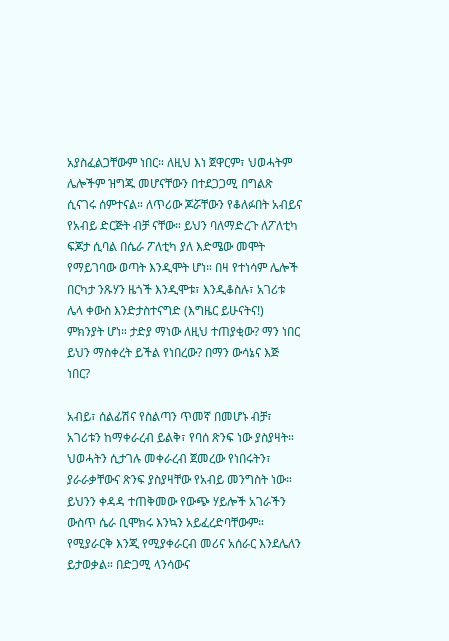አያስፈልጋቸውም ነበር። ለዚህ እነ ጀዋርም፣ ህወሓትም ሌሎችም ዝግጁ መሆናቸውን በተደጋጋሚ በግልጽ ሲናገሩ ሰምተናል። ለጥሪው ጆሯቸውን የቆለፉበት አብይና የአብይ ድርጅት ብቻ ናቸው። ይህን ባለማድረጉ ለፖለቲካ ፍጆታ ሲባል በሴራ ፖለቲካ ያለ እድሜው መሞት የማይገባው ወጣት እንዲሞት ሆነ። በዛ የተነሳም ሌሎች በርካታ ንጹሃን ዜጎች እንዲሞቱ፣ እንዲቆስሉ፣ አገሪቱ ሌላ ቀውስ እንድታስተናግድ (እግዜር ይሁናትና!) ምክንያት ሆነ። ታድያ ማነው ለዚህ ተጠያቂው? ማን ነበር ይህን ማስቀረት ይችል የነበረው? በማን ውሳኔና እጅ ነበር?

አብይ፣ ሰልፊሽና የስልጣን ጥመኛ በመሆኑ ብቻ፣ አገሪቱን ከማቀራረብ ይልቅ፣ የባሰ ጽንፍ ነው ያስያዛት። ህወሓትን ሲታገሉ መቀራረብ ጀመረው የነበሩትን፣ ያራራቃቸውና ጽንፍ ያስያዛቸው የአብይ መንግስት ነው። ይህንን ቀዳዳ ተጠቅመው የውጭ ሃይሎች አገራችን ውስጥ ሴራ ቢሞክሩ እንኳን አይፈረድባቸውም። የሚያራርቅ እንጂ የሚያቀራርብ መሪና አሰራር እንደሌለን ይታወቃል። በድጋሚ ላንሳውና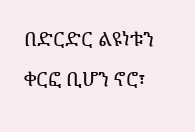በድርድር ልዩነቱን ቀርፎ ቢሆን ኖሮ፣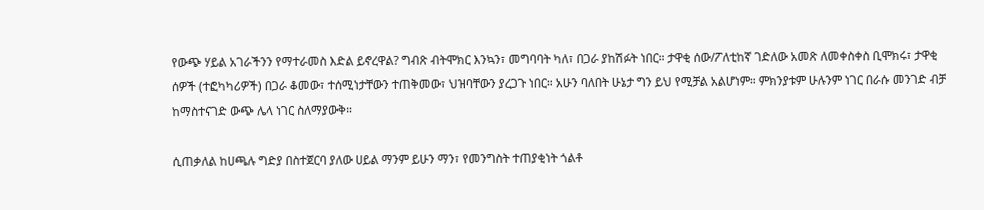የውጭ ሃይል አገራችንን የማተራመስ እድል ይኖረዋል? ግብጽ ብትሞክር እንኳን፣ መግባባት ካለ፣ በጋራ ያከሽፉት ነበር። ታዋቂ ሰው/ፖለቲከኛ ገድለው አመጽ ለመቀስቀስ ቢሞክሩ፣ ታዋቂ ሰዎች (ተፎካካሪዎች) በጋራ ቆመው፣ ተሰሚነታቸውን ተጠቅመው፣ ህዝባቸውን ያረጋጉ ነበር። አሁን ባለበት ሁኔታ ግን ይህ የሚቻል አልሆነም። ምክንያቱም ሁሉንም ነገር በራሱ መንገድ ብቻ ከማስተናገድ ውጭ ሌላ ነገር ስለማያውቅ።

ሲጠቃለል ከሀጫሉ ግድያ በስተጀርባ ያለው ሀይል ማንም ይሁን ማን፣ የመንግስት ተጠያቂነት ጎልቶ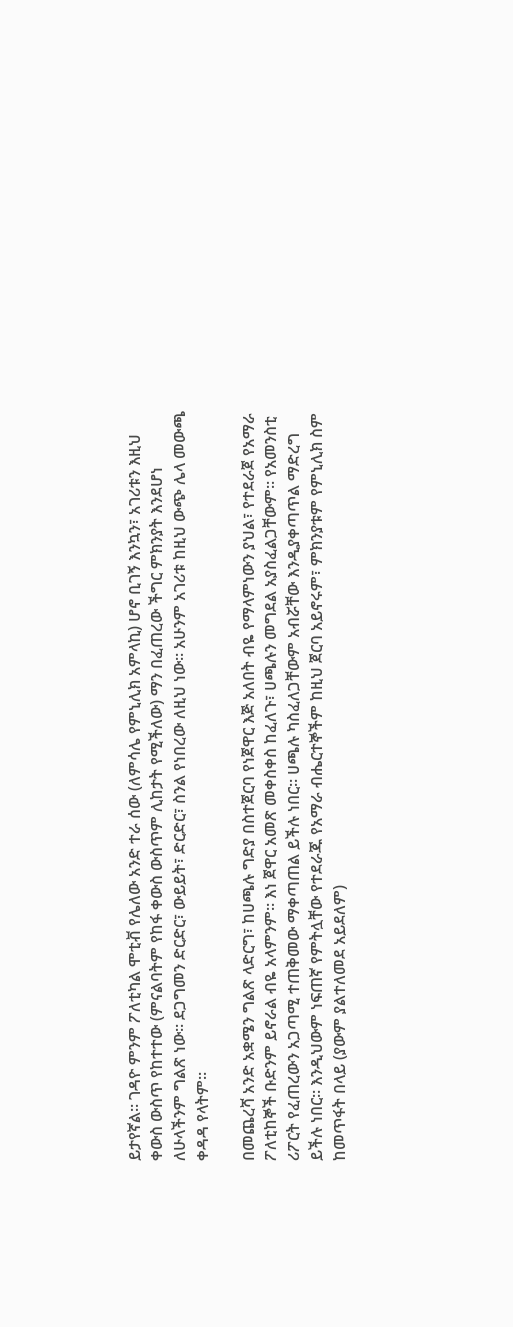ይታየኛል። ገዳዮ ምንም ፖለቲካል ሞቲቭ የሌለው አንድ ተራ ሰው (ለምሳሌ የምኒሊክ አምላኪ) ሆኖ ቢገኝ እንኳን፣ አገሪቱን እዚህ ቀውስ ውስጥ የከተተው (ምናልባትም የከፋ ቀውስ ውስጥም ሊከታት የሚችለው) ማን በፈጠረው ችግር ምክንያት እንደሆነ ለሁላችንም ግልጽ ነው። ደጋግመን ድርድር፣ ውይይት፣ ድርድር፣ ስንል የነበረው ለዚህ ነው። አሁንም አገሪቱ ከዚህ ውጭ ሌላ መውጫ ቀዳዳ የላትም።

በመጨረሻ አንድ አቋሜን ግልጽ ላድርግ፣ ከሀጫሉ ግድያ በስተጀርባ የነጀዋር እጅ አለበት ብዬ የማላምነውን ያህል፣ የተደራጀ የአማራ ፖለቲከኞች ቡድንም ይኖራል ብዬ አላምንም። እነ ጀዋር አመጽ መቀስቀስ ከፈለጉ፣ ሀጫሉን መግደል አያስፈልጋቸውም። የአመንስቲ ሪፖርት የፈጠረውን አጋጣሚ ተጠቅመው ማቀጣጠል ይችሉ ነበር። ሀጫሉ ካስፈለጋቸውም አብሯቸው እንዲያቀጣጥል ማድረግ ይችሉ ነበር። እንዲህውም ነፍጠኛ የምትሏቸው የተደራጁ የአማራ ብሔርተኞችም ከዚህ ጀርባ አይኖሩም፣ ምክንያቱም የምኒሊክ ስም ከመጥፋት በላይ (ያውም ያልተለመደ አይደለም)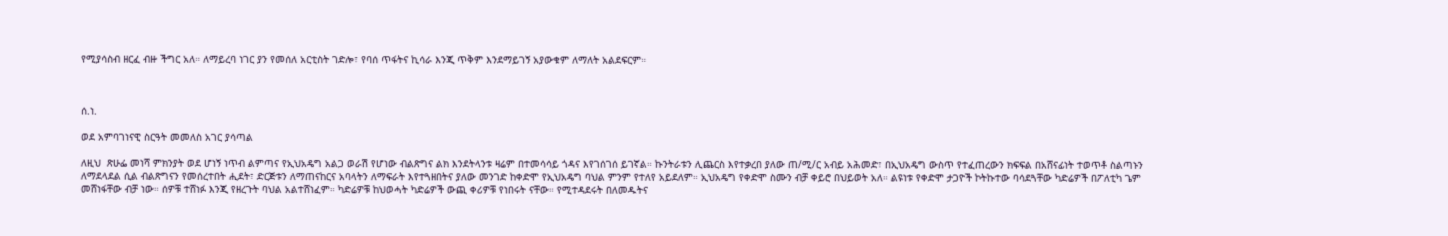የሚያሳስብ ዘርፈ ብዙ ችግር አለ። ለማይረባ ነገር ያን የመሰለ አርቲስት ገድሎ፣ የባሰ ጥፋትና ኪሳራ እንጂ ጥቅም እንደማይገኝ አያውቁም ለማለት አልደፍርም።



ሰ.ነ.

ወደ አምባገነናዊ ስርዓት መመለስ አገር ያሳጣል

ለዚህ  ጽሁፌ መነሻ ምክንያት ወደ ሆነኝ ነጥብ ልምጣና የኢህአዴግ አልጋ ወራሽ የሆነው ብልጽግና ልክ እንደትላንቱ ዛሬም በተመሳሳይ ጎዳና እየገሰገሰ ይገኛል። ኩንትራቱን ሊጨርስ እየተቃረበ ያለው ጠ/ሚ/ር አብይ አሕመድ፣ በኢህአዴግ ውስጥ የተፈጠረውን ክፍፍል በአሸናፊነት ተወጥቶ ስልጣኑን ለማደላደል ሲል ብልጽግናን የመሰረተበት ሒደት፣ ድርጅቱን ለማጠናከርና አባላትን ለማፍራት እየተጓዘበትና ያለው መንገድ ከቀድሞ የኢህአዴግ ባህል ምንም የተለየ አይደለም። ኢህአዴግ የቀድሞ ስሙን ብቻ ቀይሮ በህይወት አለ። ልዩነቱ የቀድሞ ታጋዮች ኮትኩተው ባሳደጓቸው ካድሬዎች በፖለቲካ ጌም መሸነፋቸው ብቻ ነው። ሰዎቹ ተሸነፉ እንጂ የዘረጉት ባህል አልተሸነፈም። ካድሬዎቹ ከህወሓት ካድሬዎች ውጪ ቀሪዎቹ የነበሩት ናቸው። የሚተዳደሩት በለመዱትና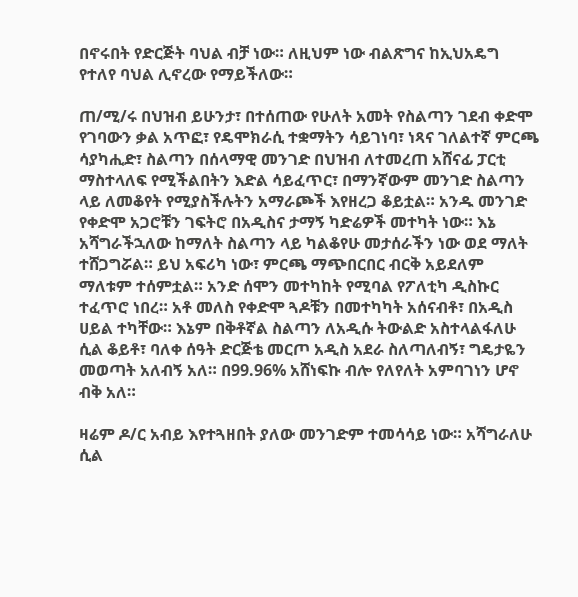በኖሩበት የድርጅት ባህል ብቻ ነው። ለዚህም ነው ብልጽግና ከኢህአዴግ የተለየ ባህል ሊኖረው የማይችለው።

ጠ/ሚ/ሩ በህዝብ ይሁንታ፣ በተሰጠው የሁለት አመት የስልጣን ገደብ ቀድሞ የገባውን ቃል አጥፎ፣ የዴሞክራሲ ተቋማትን ሳይገነባ፣ ነጻና ገለልተኛ ምርጫ ሳያካሒድ፣ ስልጣን በሰላማዊ መንገድ በህዝብ ለተመረጠ አሸናፊ ፓርቲ ማስተላለፍ የሚችልበትን እድል ሳይፈጥር፣ በማንኛውም መንገድ ስልጣን ላይ ለመቆየት የሚያስችሉትን አማራጮች እየዘረጋ ቆይቷል። አንዱ መንገድ የቀድሞ አጋሮቹን ገፍትሮ በአዲስና ታማኝ ካድሬዎች መተካት ነው። እኔ አሻግራችኋለው ከማለት ስልጣን ላይ ካልቆየሁ መታሰራችን ነው ወደ ማለት ተሸጋግሯል። ይህ አፍሪካ ነው፣ ምርጫ ማጭበርበር ብርቅ አይደለም ማለቱም ተሰምቷል። አንድ ሰሞን መተካከት የሚባል የፖለቲካ ዲስኩር ተፈጥሮ ነበረ። አቶ መለስ የቀድሞ ጓዶቹን በመተካካት አሰናብቶ፣ በአዲስ ሀይል ተካቸው። እኔም በቅቶኛል ስልጣን ለአዲሱ ትውልድ አስተላልፋለሁ ሲል ቆይቶ፣ ባለቀ ሰዓት ድርጅቴ መርጦ አዲስ አደራ ስለጣለብኝ፣ ግዴታዬን መወጣት አለብኝ አለ። በ99.96% አሸነፍኩ ብሎ የለየለት አምባገነን ሆኖ ብቅ አለ።

ዛሬም ዶ/ር አብይ እየተጓዘበት ያለው መንገድም ተመሳሳይ ነው። አሻግራለሁ ሲል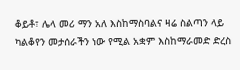ቆይቶ፣ ሌላ መሪ ማን አለ እስከማስባልና ዛሬ ስልጣን ላይ ካልቆየን መታሰራችን ነው የሚል አቋም እስከማራመድ ድረስ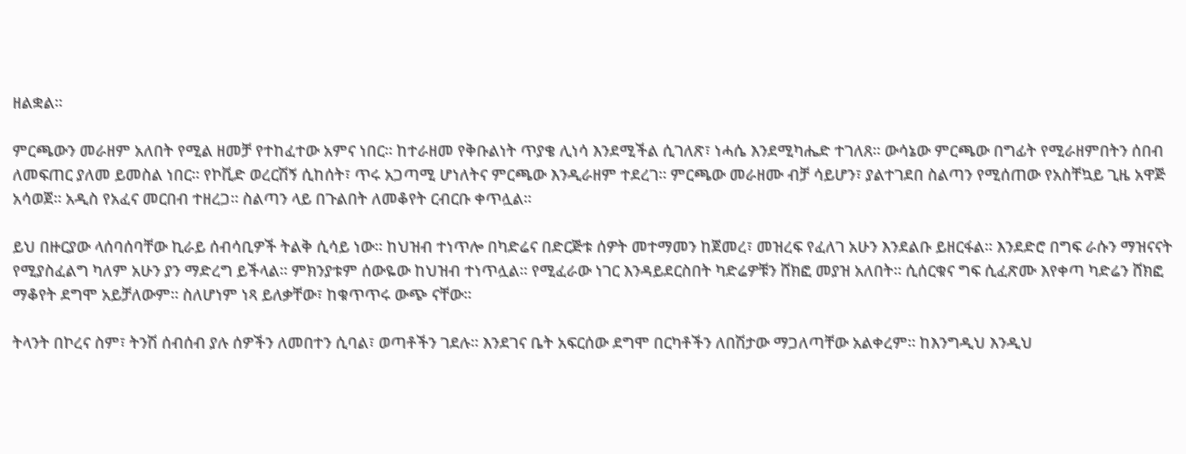ዘልቋል።

ምርጫውን መራዘም አለበት የሚል ዘመቻ የተከፈተው አምና ነበር። ከተራዘመ የቅቡልነት ጥያቄ ሊነሳ እንደሚችል ሲገለጽ፣ ነሓሴ እንደሚካሔድ ተገለጸ። ውሳኔው ምርጫው በግፊት የሚራዘምበትን ሰበብ ለመፍጠር ያለመ ይመስል ነበር። የኮቪድ ወረርሽኝ ሲከሰት፣ ጥሩ አጋጣሚ ሆነለትና ምርጫው እንዲራዘም ተደረገ። ምርጫው መራዘሙ ብቻ ሳይሆን፣ ያልተገደበ ስልጣን የሚሰጠው የአስቸኳይ ጊዜ አዋጅ አሳወጀ። አዲስ የአፈና መርበብ ተዘረጋ። ስልጣን ላይ በጉልበት ለመቆየት ርብርቡ ቀጥሏል።

ይህ በዙርያው ላሰባሰባቸው ኪራይ ሰብሳቢዎች ትልቅ ሲሳይ ነው። ከህዝብ ተነጥሎ በካድሬና በድርጅቱ ሰዎት መተማመን ከጀመረ፣ መዝረፍ የፈለገ አሁን እንደልቡ ይዘርፋል። እንደድሮ በግፍ ራሱን ማዝናናት የሚያስፈልግ ካለም አሁን ያን ማድረግ ይችላል። ምክንያቱም ሰውዬው ከህዝብ ተነጥሏል። የሚፈራው ነገር እንዳይደርስበት ካድሬዎቹን ሸክፎ መያዝ አለበት። ሲሰርቁና ግፍ ሲፈጽሙ እየቀጣ ካድሬን ሸክፎ ማቆየት ደግሞ አይቻለውም። ስለሆነም ነጻ ይለቃቸው፣ ከቁጥጥሩ ውጭ ናቸው።

ትላንት በኮረና ስም፣ ትንሽ ሰብሰብ ያሉ ሰዎችን ለመበተን ሲባል፣ ወጣቶችን ገደሉ። እንደገና ቤት አፍርሰው ደግሞ በርካቶችን ለበሽታው ማጋለጣቸው አልቀረም። ከእንግዲህ እንዲህ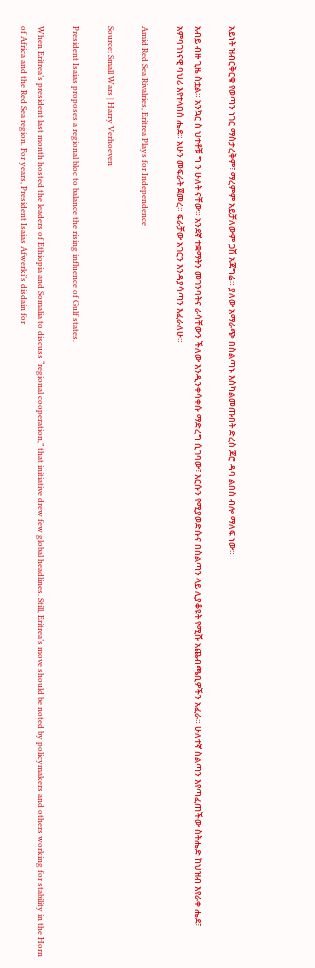አይነት ዝብርቅርቁ የወጣን ነገር ማስታረቅም፣ ማረምም አይቻለውም ጋሽ አጃግሬ። ያለው አማራጭ በስልጣኑ እስካልመጡበት ድረስ ጆሮ ዳባ ልበስ ብሎ ማለፍ ነው።

አብይ ብዙ ጊዜ ስቷል። አንኳር ስ ህተቶቹ ግ ን ሁለት ናቸው። አንደኛ ተቋማትን መገንባትና ራሳቸውን ችለው እንዲንቀሳቀሱ ማድረግ ሲገባው፣ እርሱን የሚያወድሱና በስልጣን ላይ ሊያቆዩት የሚሹ አጨብጫቢዎችን አፈራ። ሁለተኛ ስልጣን እየጣፈጠችው ስትሔድ ከህዝብ እየራቀ ሔደ፣ አምባገነናዊ ባህሪ እየተላበሰ ሔደ። አሁን መፍራት ጀመረ። ፍራቻው አገርን እንዳያሳጣን እፈራለሁ።

Amid Red Sea Rivalries, Eritrea Plays for Independence

Source: Small Wars | Harry Verhoeven

President Isaias proposes a regional bloc to balance the rising influence of Gulf states.

When Eritrea’s president last month hosted the leaders of Ethiopia and Somalia to discuss “regional cooperation,” that initiative drew few global headlines. Still, Eritrea’s move should be noted by policymakers and others working for stability in the Horn of Africa and the Red Sea region. For years, President Isaias Afwerki’s disdain for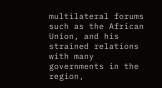multilateral forums such as the African Union, and his strained relations with many governments in the region,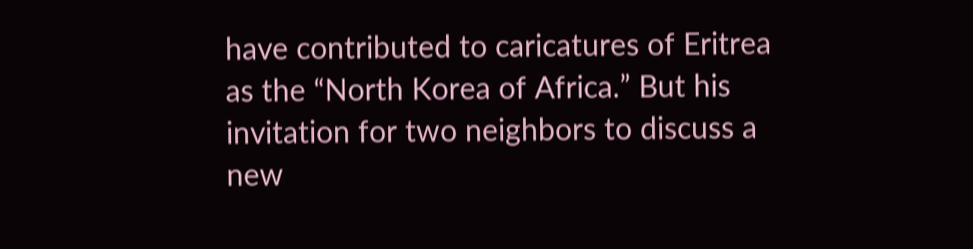have contributed to caricatures of Eritrea as the “North Korea of Africa.” But his invitation for two neighbors to discuss a new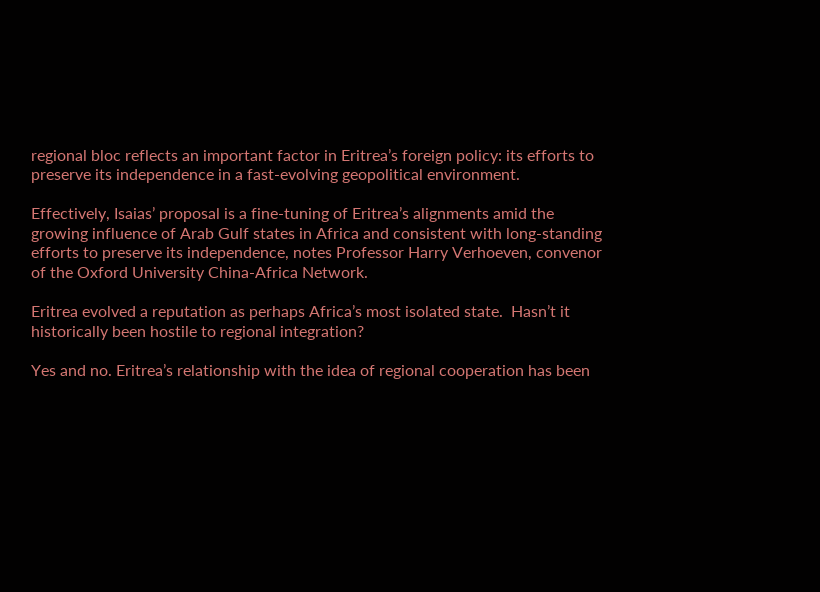regional bloc reflects an important factor in Eritrea’s foreign policy: its efforts to preserve its independence in a fast-evolving geopolitical environment.

Effectively, Isaias’ proposal is a fine-tuning of Eritrea’s alignments amid the growing influence of Arab Gulf states in Africa and consistent with long-standing efforts to preserve its independence, notes Professor Harry Verhoeven, convenor of the Oxford University China-Africa Network.

Eritrea evolved a reputation as perhaps Africa’s most isolated state.  Hasn’t it historically been hostile to regional integration?

Yes and no. Eritrea’s relationship with the idea of regional cooperation has been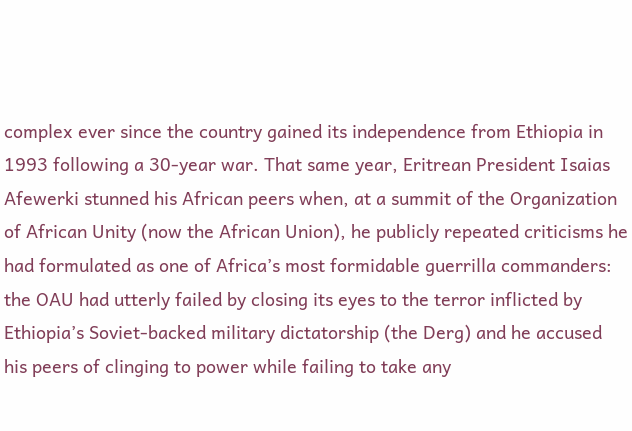complex ever since the country gained its independence from Ethiopia in 1993 following a 30-year war. That same year, Eritrean President Isaias Afewerki stunned his African peers when, at a summit of the Organization of African Unity (now the African Union), he publicly repeated criticisms he had formulated as one of Africa’s most formidable guerrilla commanders: the OAU had utterly failed by closing its eyes to the terror inflicted by Ethiopia’s Soviet-backed military dictatorship (the Derg) and he accused his peers of clinging to power while failing to take any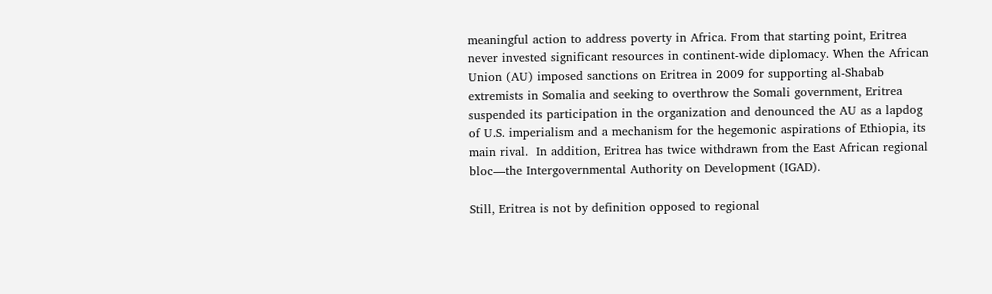meaningful action to address poverty in Africa. From that starting point, Eritrea never invested significant resources in continent-wide diplomacy. When the African Union (AU) imposed sanctions on Eritrea in 2009 for supporting al-Shabab extremists in Somalia and seeking to overthrow the Somali government, Eritrea suspended its participation in the organization and denounced the AU as a lapdog of U.S. imperialism and a mechanism for the hegemonic aspirations of Ethiopia, its main rival.  In addition, Eritrea has twice withdrawn from the East African regional bloc—the Intergovernmental Authority on Development (IGAD).

Still, Eritrea is not by definition opposed to regional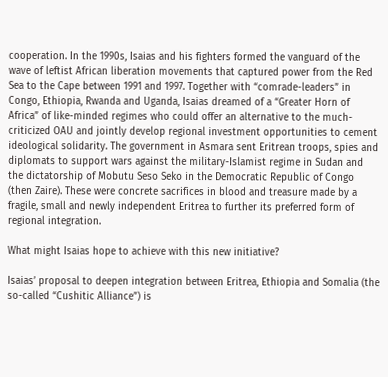cooperation. In the 1990s, Isaias and his fighters formed the vanguard of the wave of leftist African liberation movements that captured power from the Red Sea to the Cape between 1991 and 1997. Together with “comrade-leaders” in Congo, Ethiopia, Rwanda and Uganda, Isaias dreamed of a “Greater Horn of Africa” of like-minded regimes who could offer an alternative to the much-criticized OAU and jointly develop regional investment opportunities to cement ideological solidarity. The government in Asmara sent Eritrean troops, spies and diplomats to support wars against the military-Islamist regime in Sudan and the dictatorship of Mobutu Seso Seko in the Democratic Republic of Congo (then Zaire). These were concrete sacrifices in blood and treasure made by a fragile, small and newly independent Eritrea to further its preferred form of regional integration.

What might Isaias hope to achieve with this new initiative?

Isaias’ proposal to deepen integration between Eritrea, Ethiopia and Somalia (the so-called “Cushitic Alliance”) is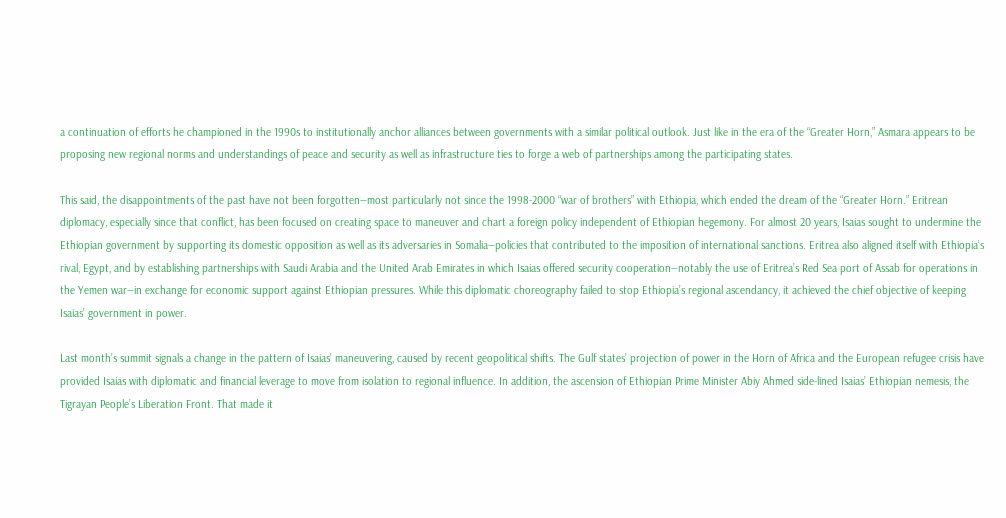a continuation of efforts he championed in the 1990s to institutionally anchor alliances between governments with a similar political outlook. Just like in the era of the “Greater Horn,” Asmara appears to be proposing new regional norms and understandings of peace and security as well as infrastructure ties to forge a web of partnerships among the participating states.

This said, the disappointments of the past have not been forgotten—most particularly not since the 1998-2000 “war of brothers” with Ethiopia, which ended the dream of the “Greater Horn.” Eritrean diplomacy, especially since that conflict, has been focused on creating space to maneuver and chart a foreign policy independent of Ethiopian hegemony. For almost 20 years, Isaias sought to undermine the Ethiopian government by supporting its domestic opposition as well as its adversaries in Somalia—policies that contributed to the imposition of international sanctions. Eritrea also aligned itself with Ethiopia’s rival, Egypt, and by establishing partnerships with Saudi Arabia and the United Arab Emirates in which Isaias offered security cooperation—notably the use of Eritrea’s Red Sea port of Assab for operations in the Yemen war—in exchange for economic support against Ethiopian pressures. While this diplomatic choreography failed to stop Ethiopia’s regional ascendancy, it achieved the chief objective of keeping Isaias’ government in power.

Last month’s summit signals a change in the pattern of Isaias’ maneuvering, caused by recent geopolitical shifts. The Gulf states’ projection of power in the Horn of Africa and the European refugee crisis have provided Isaias with diplomatic and financial leverage to move from isolation to regional influence. In addition, the ascension of Ethiopian Prime Minister Abiy Ahmed side-lined Isaias’ Ethiopian nemesis, the Tigrayan People’s Liberation Front. That made it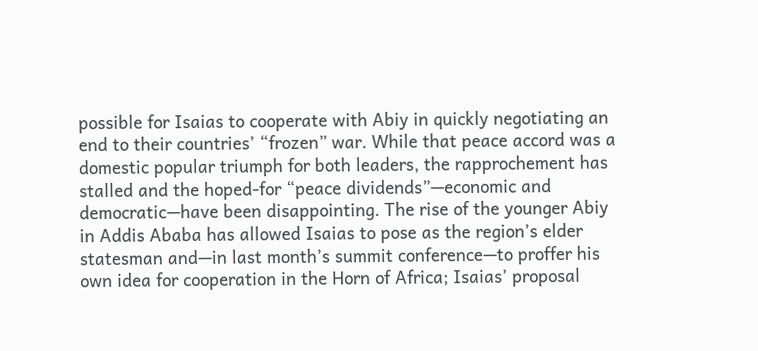possible for Isaias to cooperate with Abiy in quickly negotiating an end to their countries’ “frozen” war. While that peace accord was a domestic popular triumph for both leaders, the rapprochement has stalled and the hoped-for “peace dividends”—economic and democratic—have been disappointing. The rise of the younger Abiy in Addis Ababa has allowed Isaias to pose as the region’s elder statesman and—in last month’s summit conference—to proffer his own idea for cooperation in the Horn of Africa; Isaias’ proposal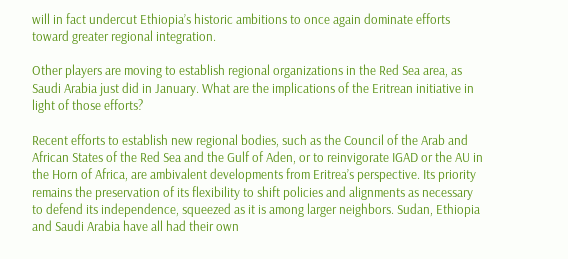will in fact undercut Ethiopia’s historic ambitions to once again dominate efforts toward greater regional integration.

Other players are moving to establish regional organizations in the Red Sea area, as Saudi Arabia just did in January. What are the implications of the Eritrean initiative in light of those efforts?

Recent efforts to establish new regional bodies, such as the Council of the Arab and African States of the Red Sea and the Gulf of Aden, or to reinvigorate IGAD or the AU in the Horn of Africa, are ambivalent developments from Eritrea’s perspective. Its priority remains the preservation of its flexibility to shift policies and alignments as necessary to defend its independence, squeezed as it is among larger neighbors. Sudan, Ethiopia and Saudi Arabia have all had their own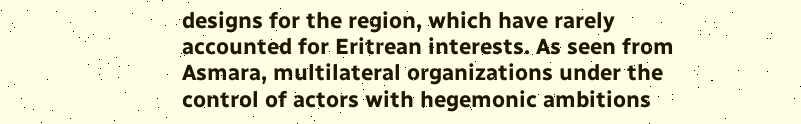designs for the region, which have rarely accounted for Eritrean interests. As seen from Asmara, multilateral organizations under the control of actors with hegemonic ambitions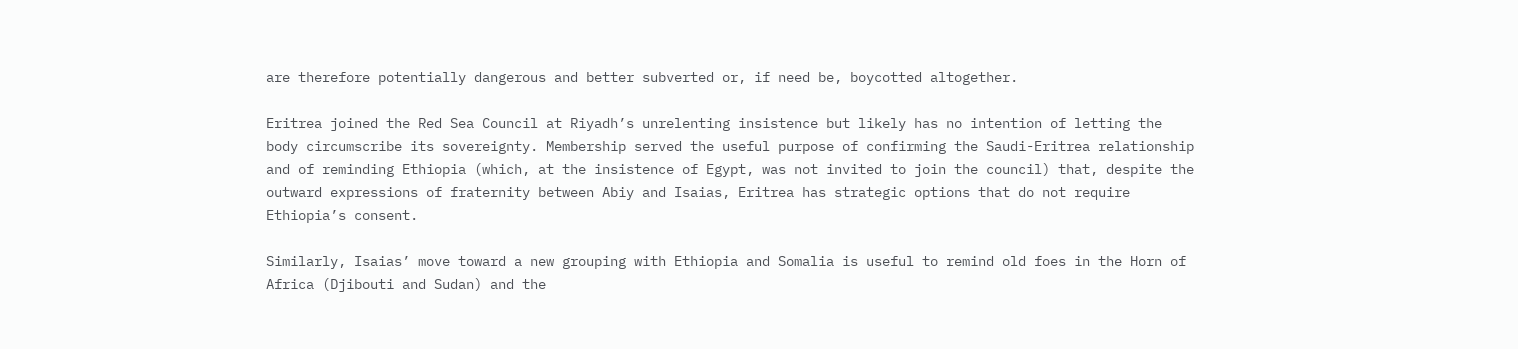are therefore potentially dangerous and better subverted or, if need be, boycotted altogether.

Eritrea joined the Red Sea Council at Riyadh’s unrelenting insistence but likely has no intention of letting the body circumscribe its sovereignty. Membership served the useful purpose of confirming the Saudi-Eritrea relationship and of reminding Ethiopia (which, at the insistence of Egypt, was not invited to join the council) that, despite the outward expressions of fraternity between Abiy and Isaias, Eritrea has strategic options that do not require Ethiopia’s consent.

Similarly, Isaias’ move toward a new grouping with Ethiopia and Somalia is useful to remind old foes in the Horn of Africa (Djibouti and Sudan) and the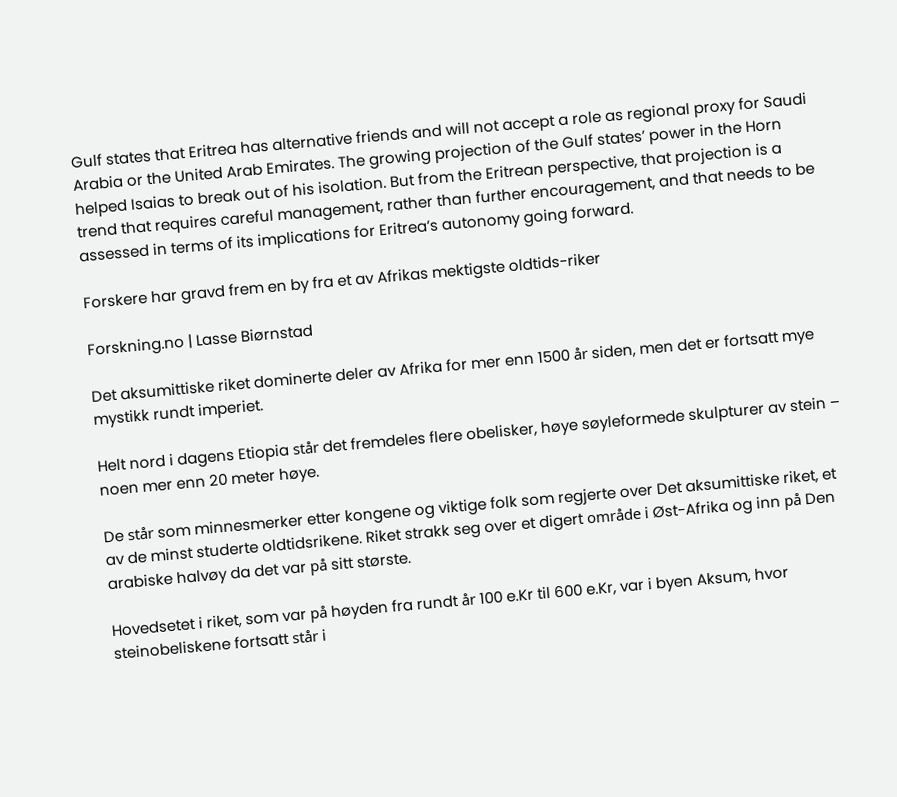Gulf states that Eritrea has alternative friends and will not accept a role as regional proxy for Saudi Arabia or the United Arab Emirates. The growing projection of the Gulf states’ power in the Horn helped Isaias to break out of his isolation. But from the Eritrean perspective, that projection is a trend that requires careful management, rather than further encouragement, and that needs to be assessed in terms of its implications for Eritrea’s autonomy going forward.

Forskere har gravd frem en by fra et av Afrikas mektigste oldtids-riker

Forskning.no | Lasse Biørnstad

Det aksumittiske riket dominerte deler av Afrika for mer enn 1500 år siden, men det er fortsatt mye mystikk rundt imperiet.

Helt nord i dagens Etiopia står det fremdeles flere obelisker, høye søyleformede skulpturer av stein – noen mer enn 20 meter høye.

De står som minnesmerker etter kongene og viktige folk som regjerte over Det aksumittiske riket, et av de minst studerte oldtidsrikene. Riket strakk seg over et digert område i Øst-Afrika og inn på Den arabiske halvøy da det var på sitt største.

Hovedsetet i riket, som var på høyden fra rundt år 100 e.Kr til 600 e.Kr, var i byen Aksum, hvor steinobeliskene fortsatt står i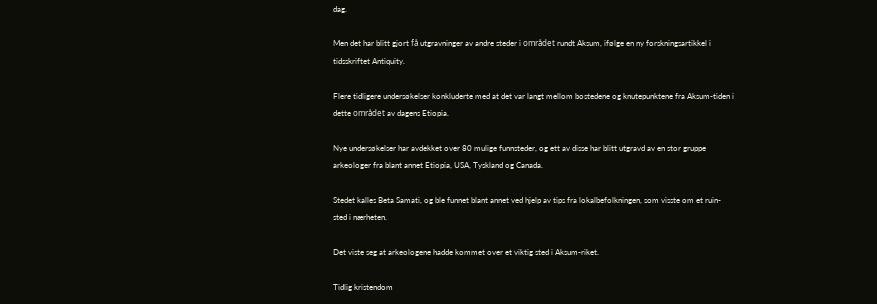dag.

Men det har blitt gjort få utgravninger av andre steder i området rundt Aksum, ifølge en ny forskningsartikkel i tidsskriftet Antiquity.

Flere tidligere undersøkelser konkluderte med at det var langt mellom bostedene og knutepunktene fra Aksum-tiden i dette området av dagens Etiopia.

Nye undersøkelser har avdekket over 80 mulige funnsteder, og ett av disse har blitt utgravd av en stor gruppe arkeologer fra blant annet Etiopia, USA, Tyskland og Canada.

Stedet kalles Beta Samati, og ble funnet blant annet ved hjelp av tips fra lokalbefolkningen, som visste om et ruin-sted i nærheten.

Det viste seg at arkeologene hadde kommet over et viktig sted i Aksum-riket.

Tidlig kristendom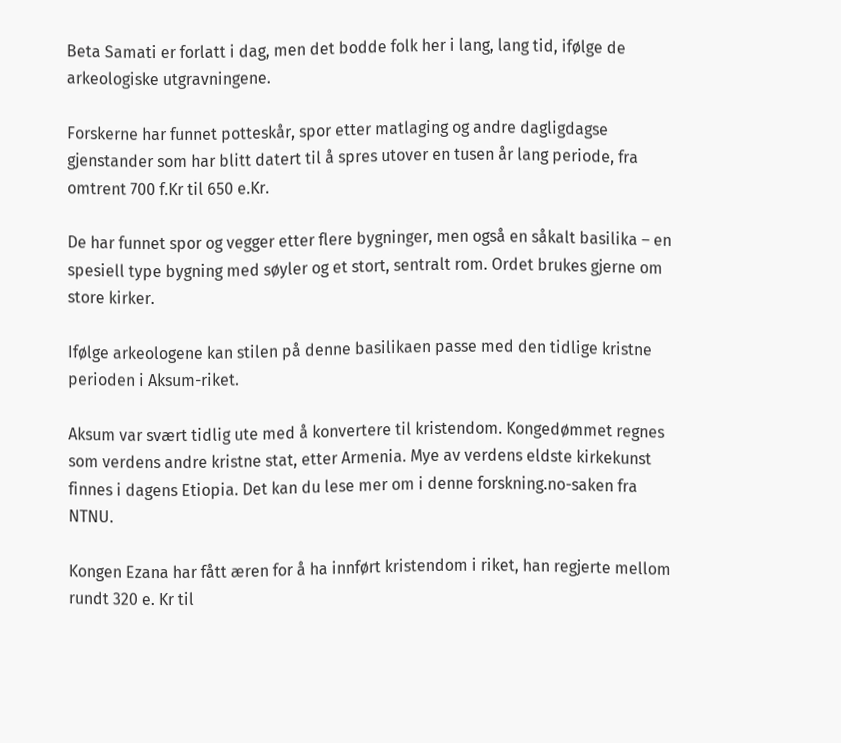Beta Samati er forlatt i dag, men det bodde folk her i lang, lang tid, ifølge de arkeologiske utgravningene.

Forskerne har funnet potteskår, spor etter matlaging og andre dagligdagse gjenstander som har blitt datert til å spres utover en tusen år lang periode, fra omtrent 700 f.Kr til 650 e.Kr.

De har funnet spor og vegger etter flere bygninger, men også en såkalt basilika – en spesiell type bygning med søyler og et stort, sentralt rom. Ordet brukes gjerne om store kirker.

Ifølge arkeologene kan stilen på denne basilikaen passe med den tidlige kristne perioden i Aksum-riket.

Aksum var svært tidlig ute med å konvertere til kristendom. Kongedømmet regnes som verdens andre kristne stat, etter Armenia. Mye av verdens eldste kirkekunst finnes i dagens Etiopia. Det kan du lese mer om i denne forskning.no-saken fra NTNU.

Kongen Ezana har fått æren for å ha innført kristendom i riket, han regjerte mellom rundt 320 e. Kr til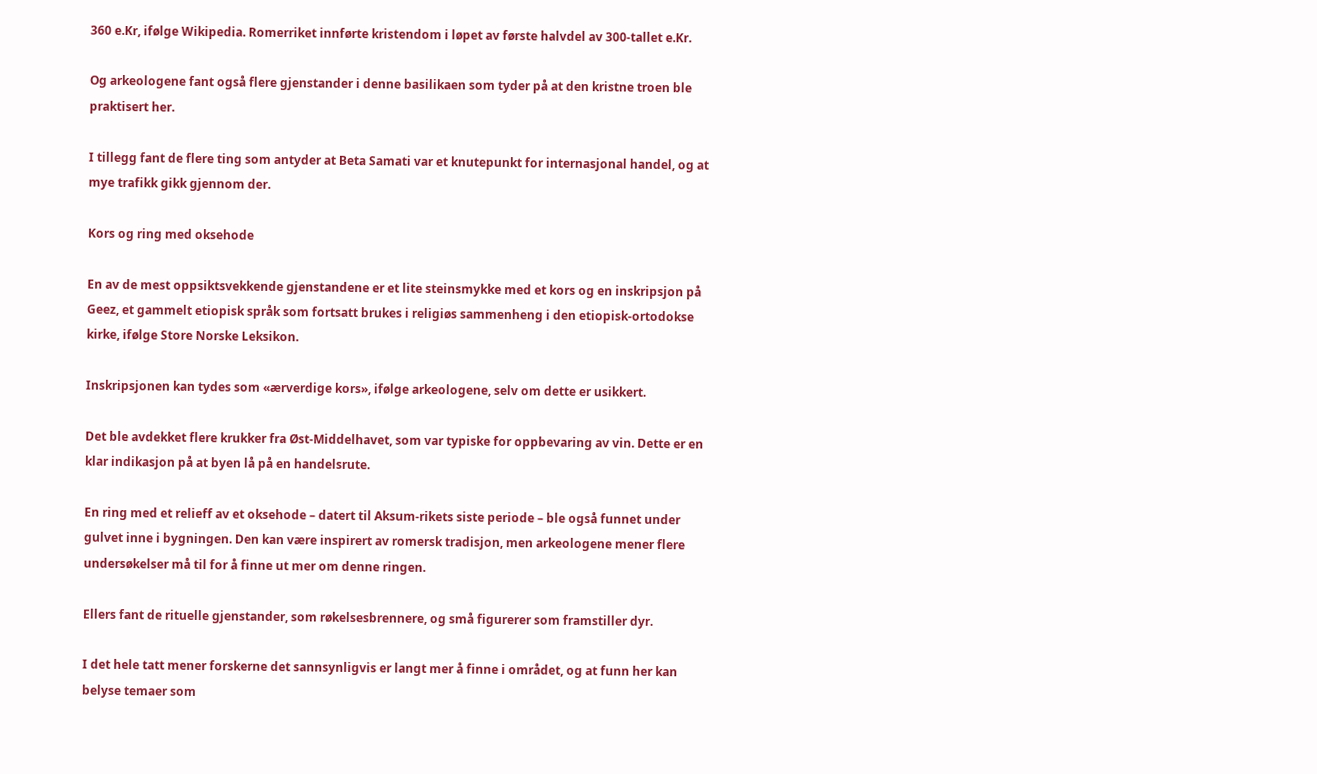360 e.Kr, ifølge Wikipedia. Romerriket innførte kristendom i løpet av første halvdel av 300-tallet e.Kr.

Og arkeologene fant også flere gjenstander i denne basilikaen som tyder på at den kristne troen ble praktisert her.

I tillegg fant de flere ting som antyder at Beta Samati var et knutepunkt for internasjonal handel, og at mye trafikk gikk gjennom der.

Kors og ring med oksehode

En av de mest oppsiktsvekkende gjenstandene er et lite steinsmykke med et kors og en inskripsjon på Geez, et gammelt etiopisk språk som fortsatt brukes i religiøs sammenheng i den etiopisk-ortodokse kirke, ifølge Store Norske Leksikon.

Inskripsjonen kan tydes som «ærverdige kors», ifølge arkeologene, selv om dette er usikkert.

Det ble avdekket flere krukker fra Øst-Middelhavet, som var typiske for oppbevaring av vin. Dette er en klar indikasjon på at byen lå på en handelsrute.

En ring med et relieff av et oksehode – datert til Aksum-rikets siste periode – ble også funnet under gulvet inne i bygningen. Den kan være inspirert av romersk tradisjon, men arkeologene mener flere undersøkelser må til for å finne ut mer om denne ringen.

Ellers fant de rituelle gjenstander, som røkelsesbrennere, og små figurerer som framstiller dyr.

I det hele tatt mener forskerne det sannsynligvis er langt mer å finne i området, og at funn her kan belyse temaer som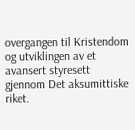overgangen til Kristendom og utviklingen av et avansert styresett gjennom Det aksumittiske riket.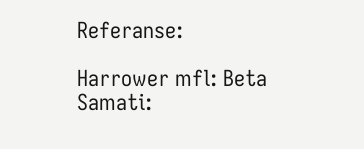Referanse:

Harrower mfl: Beta Samati: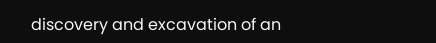discovery and excavation of an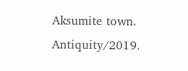Aksumite town. Antiquity/2019.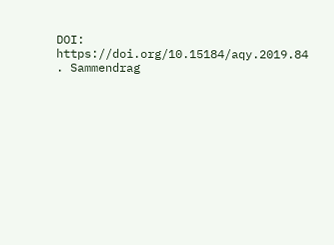DOI: https://doi.org/10.15184/aqy.2019.84 . Sammendrag